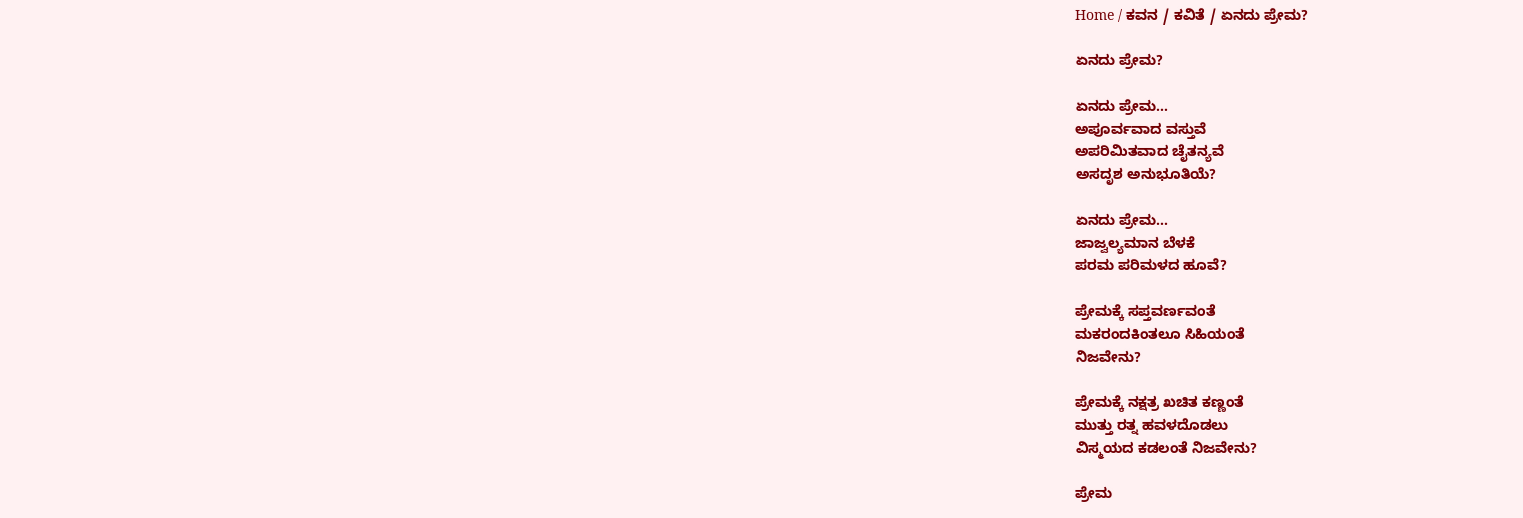Home / ಕವನ / ಕವಿತೆ / ಏನದು ಪ್ರೇಮ?

ಏನದು ಪ್ರೇಮ?

ಏನದು ಪ್ರೇಮ…
ಅಪೂರ್ವವಾದ ವಸ್ತುವೆ
ಅಪರಿಮಿತವಾದ ಚೈತನ್ಯವೆ
ಅಸದೃಶ ಅನುಭೂತಿಯೆ?

ಏನದು ಪ್ರೇಮ…
ಜಾಜ್ವಲ್ಯಮಾನ ಬೆಳಕೆ
ಪರಮ ಪರಿಮಳದ ಹೂವೆ?

ಪ್ರೇಮಕ್ಕೆ ಸಪ್ತವರ್ಣವಂತೆ
ಮಕರಂದಕಿಂತಲೂ ಸಿಹಿಯಂತೆ
ನಿಜವೇನು?

ಪ್ರೇಮಕ್ಕೆ ನಕ್ಷತ್ರ ಖಚಿತ ಕಣ್ಣಂತೆ
ಮುತ್ತು ರತ್ನ ಹವಳದೊಡಲು
ವಿಸ್ಮಯದ ಕಡಲಂತೆ ನಿಜವೇನು?

ಪ್ರೇಮ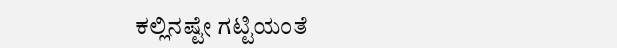ಕಲ್ಲಿನಷ್ಟೇ ಗಟ್ಟಿಯಂತೆ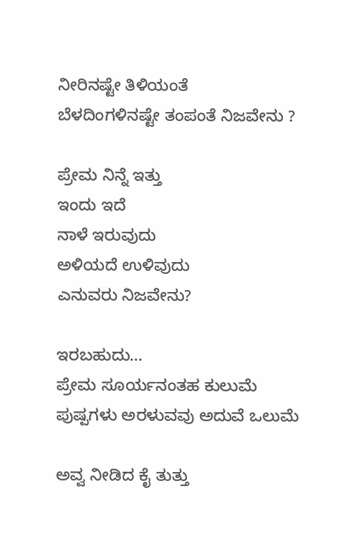ನೀರಿನಷ್ಟೇ ತಿಳಿಯಂತೆ
ಬೆಳದಿಂಗಳಿನಷ್ಟೇ ತಂಪಂತೆ ನಿಜವೇನು ?

ಪ್ರೇಮ ನಿನ್ನೆ ಇತ್ತು
ಇಂದು ಇದೆ
ನಾಳೆ ಇರುವುದು
ಅಳಿಯದೆ ಉಳಿವುದು
ಎನುವರು ನಿಜವೇನು?

ಇರಬಹುದು…
ಪ್ರೇಮ ಸೂರ್ಯನಂತಹ ಕುಲುಮೆ
ಪುಷ್ಪಗಳು ಅರಳುವವು ಅದುವೆ ಒಲುಮೆ

ಅವ್ವ ನೀಡಿದ ಕೈ ತುತ್ತು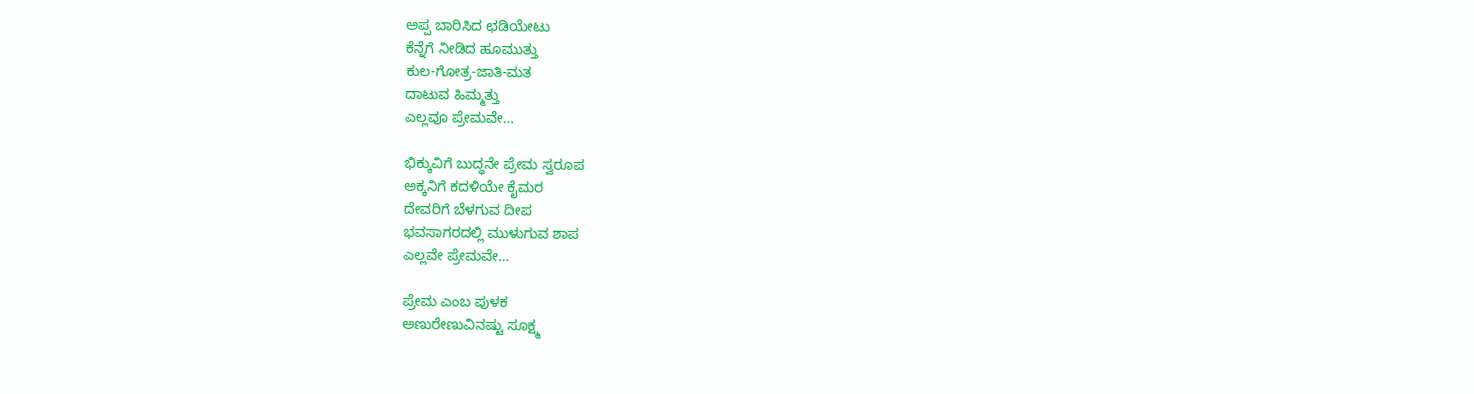ಅಪ್ಪ ಬಾರಿಸಿದ ಛಡಿಯೇಟು
ಕೆನ್ನೆಗೆ ನೀಡಿದ ಹೂಮುತ್ತು
ಕುಲ-ಗೋತ್ರ-ಜಾತಿ-ಮತ
ದಾಟುವ ಹಿಮ್ಮತ್ತು
ಎಲ್ಲವೂ ಪ್ರೇಮವೇ…

ಭಿಕ್ಕುವಿಗೆ ಬುದ್ಧನೇ ಪ್ರೇಮ ಸ್ವರೂಪ
ಅಕ್ಕನಿಗೆ ಕದಳಿಯೇ ಕೈಮರ
ದೇವರಿಗೆ ಬೆಳಗುವ ದೀಪ
ಭವಸಾಗರದಲ್ಲಿ ಮುಳುಗುವ ಶಾಪ
ಎಲ್ಲವೇ ಪ್ರೇಮವೇ…

ಪ್ರೇಮ ಎಂಬ ಪುಳಕ
ಅಣುರೇಣುವಿನಷ್ಟು ಸೂಕ್ಷ್ಮ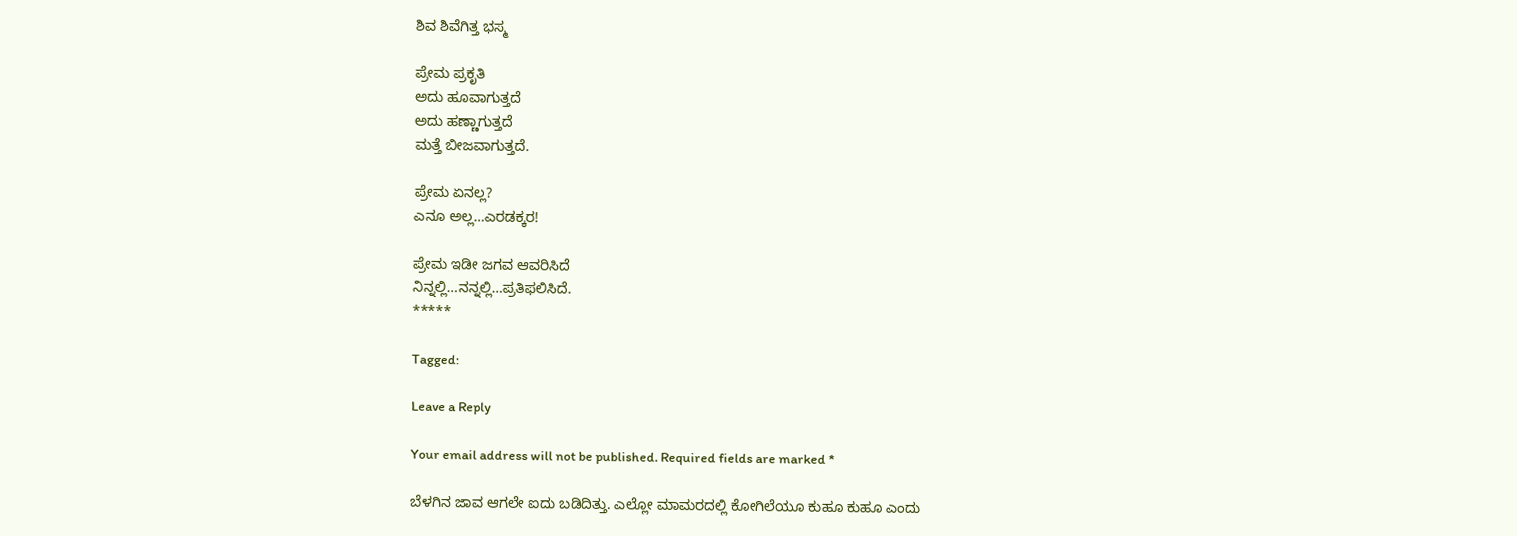ಶಿವ ಶಿವೆಗಿತ್ತ ಭಸ್ಮ

ಪ್ರೇಮ ಪ್ರಕೃತಿ
ಅದು ಹೂವಾಗುತ್ತದೆ
ಅದು ಹಣ್ಣಾಗುತ್ತದೆ
ಮತ್ತೆ ಬೀಜವಾಗುತ್ತದೆ.

ಪ್ರೇಮ ಏನಲ್ಲ?
ಎನೂ ಅಲ್ಲ…ಎರಡಕ್ಕರ!

ಪ್ರೇಮ ಇಡೀ ಜಗವ ಆವರಿಸಿದೆ
ನಿನ್ನಲ್ಲಿ…ನನ್ನಲ್ಲಿ…ಪ್ರತಿಫಲಿಸಿದೆ.
*****

Tagged:

Leave a Reply

Your email address will not be published. Required fields are marked *

ಬೆಳಗಿನ ಜಾವ ಆಗಲೇ ಐದು ಬಡಿದಿತ್ತು. ಎಲ್ಲೋ ಮಾಮರದಲ್ಲಿ ಕೋಗಿಲೆಯೂ ಕುಹೂ ಕುಹೂ ಎಂದು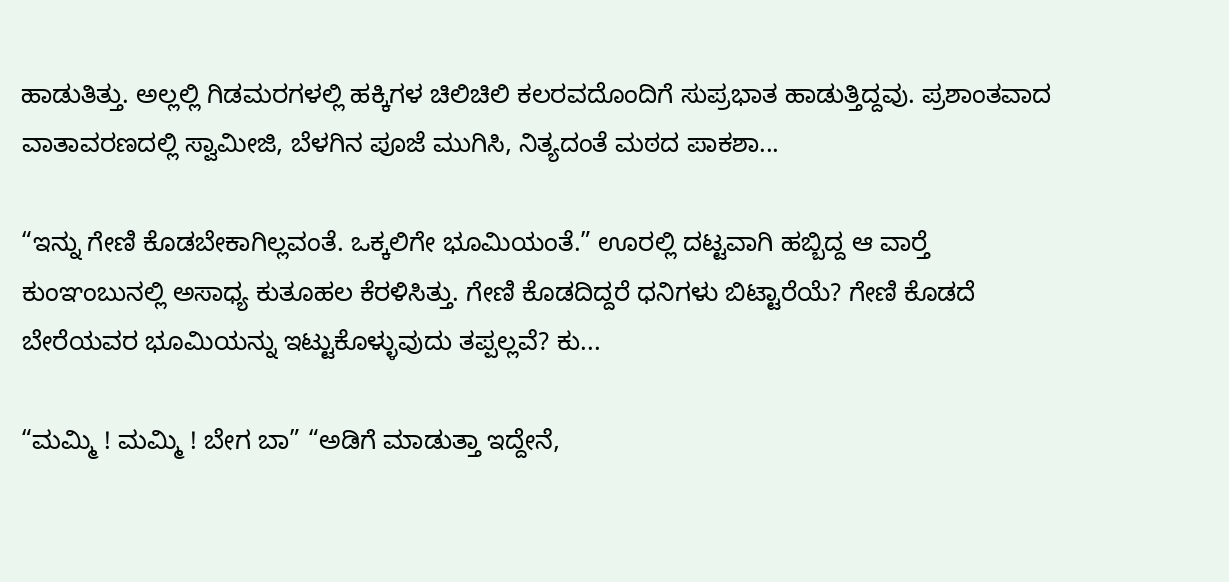ಹಾಡುತಿತ್ತು. ಅಲ್ಲಲ್ಲಿ ಗಿಡಮರಗಳಲ್ಲಿ ಹಕ್ಕಿಗಳ ಚಿಲಿಚಿಲಿ ಕಲರವದೊಂದಿಗೆ ಸುಪ್ರಭಾತ ಹಾಡುತ್ತಿದ್ದವು. ಪ್ರಶಾಂತವಾದ ವಾತಾವರಣದಲ್ಲಿ ಸ್ವಾಮೀಜಿ, ಬೆಳಗಿನ ಪೂಜೆ ಮುಗಿಸಿ, ನಿತ್ಯದಂತೆ ಮಠದ ಪಾಕಶಾ...

“ಇನ್ನು ಗೇಣಿ ಕೊಡಬೇಕಾಗಿಲ್ಲವಂತೆ. ಒಕ್ಕಲಿಗೇ ಭೂಮಿಯಂತೆ.” ಊರಲ್ಲಿ ದಟ್ಟವಾಗಿ ಹಬ್ಬಿದ್ದ ಆ ವಾರ್‍ತೆ ಕುಂಞಂಬುನಲ್ಲಿ ಅಸಾಧ್ಯ ಕುತೂಹಲ ಕೆರಳಿಸಿತ್ತು. ಗೇಣಿ ಕೊಡದಿದ್ದರೆ ಧನಿಗಳು ಬಿಟ್ಟಾರೆಯೆ? ಗೇಣಿ ಕೊಡದೆ ಬೇರೆಯವರ ಭೂಮಿಯನ್ನು ಇಟ್ಟುಕೊಳ್ಳುವುದು ತಪ್ಪಲ್ಲವೆ? ಕು...

“ಮಮ್ಮಿ ! ಮಮ್ಮಿ ! ಬೇಗ ಬಾ” “ಅಡಿಗೆ ಮಾಡುತ್ತಾ ಇದ್ದೇನೆ,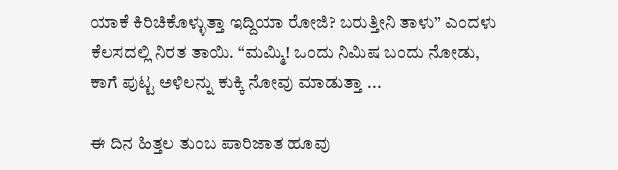ಯಾಕೆ ಕಿರಿಚಿಕೊಳ್ಳುತ್ತಾ ಇದ್ದಿಯಾ ರೋಜಿ? ಬರುತ್ತೀನಿ ತಾಳು” ಎಂದಳು ಕೆಲಸದಲ್ಲಿ ನಿರತ ತಾಯಿ. “ಮಮ್ಮಿ! ಒಂದು ನಿಮಿಷ ಬಂದು ನೋಡು, ಕಾಗೆ ಪುಟ್ಟ ಅಳಿಲನ್ನು ಕುಕ್ಕಿ ನೋವು ಮಾಡುತ್ತಾ ...

ಈ ದಿನ ಹಿತ್ತಲ ತುಂಬ ಪಾರಿಜಾತ ಹೂವು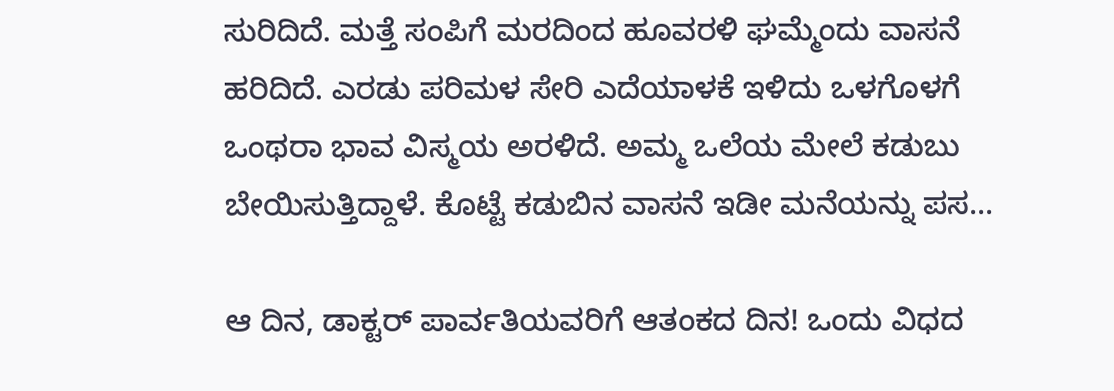ಸುರಿದಿದೆ. ಮತ್ತೆ ಸಂಪಿಗೆ ಮರದಿಂದ ಹೂವರಳಿ ಘಮ್ಮೆಂದು ವಾಸನೆ ಹರಿದಿದೆ. ಎರಡು ಪರಿಮಳ ಸೇರಿ ಎದೆಯಾಳಕೆ ಇಳಿದು ಒಳಗೊಳಗೆ ಒಂಥರಾ ಭಾವ ವಿಸ್ಮಯ ಅರಳಿದೆ. ಅಮ್ಮ ಒಲೆಯ ಮೇಲೆ ಕಡುಬು ಬೇಯಿಸುತ್ತಿದ್ದಾಳೆ. ಕೊಟ್ಟೆ ಕಡುಬಿನ ವಾಸನೆ ಇಡೀ ಮನೆಯನ್ನು ಪಸ...

ಆ ದಿನ, ಡಾಕ್ಟರ್ ಪಾರ್ವತಿಯವರಿಗೆ ಆತಂಕದ ದಿನ! ಒಂದು ವಿಧದ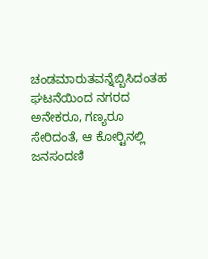ಚಂಡಮಾರುತವನ್ನೆಬ್ಬಿಸಿದಂತಹ ಘಟನೆಯಿಂದ ನಗರದ ಅನೇಕರೂ, ಗಣ್ಯರೂ ಸೇರಿದಂತೆ, ಆ ಕೋರ್‍ಟಿನಲ್ಲಿ ಜನಸಂದಣಿ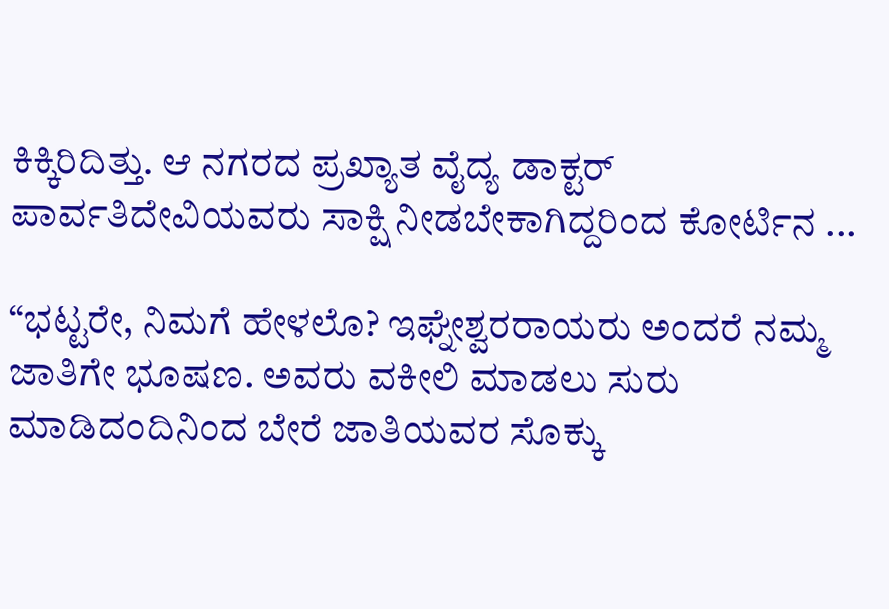ಕಿಕ್ಕಿರಿದಿತ್ತು. ಆ ನಗರದ ಪ್ರಖ್ಯಾತ ವೈದ್ಯ ಡಾಕ್ಟರ್ ಪಾರ್ವತಿದೇವಿಯವರು ಸಾಕ್ಷಿ ನೀಡಬೇಕಾಗಿದ್ದರಿಂದ ಕೋರ್ಟಿನ ...

“ಭಟ್ಟರೇ, ನಿಮಗೆ ಹೇಳಲೊ? ಇಘ್ನೇಶ್ವರರಾಯರು ಅಂದರೆ ನಮ್ಮ ಜಾತಿಗೇ ಭೂಷಣ. ಅವರು ವಕೀಲಿ ಮಾಡಲು ಸುರು ಮಾಡಿದಂದಿನಿಂದ ಬೇರೆ ಜಾತಿಯವರ ಸೊಕ್ಕು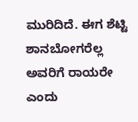ಮುರಿದಿದೆ. ಈಗ ಶೆಟ್ಟಿ ಶಾನಬೋಗರೆಲ್ಲ ಅವರಿಗೆ ರಾಯರೇ ಎಂದು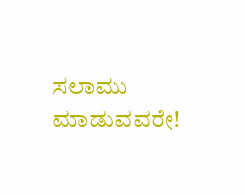ಸಲಾಮು ಮಾಡುವವರೇ!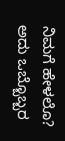ನಿಮಗೆ ಹೇಳಲೊ? ಅದು ಒಬ್ಬೊಬ್ಬರ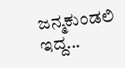ಜನ್ಮಕುಂಡಲಿ ಇದ್ದ...